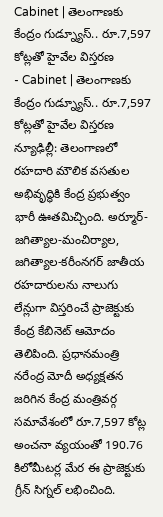Cabinet | తెలంగాణకు కేంద్రం గుడ్న్యూస్.. రూ.7,597 కోట్లతో హైవేల విస్తరణ
- Cabinet | తెలంగాణకు కేంద్రం గుడ్న్యూస్.. రూ.7,597 కోట్లతో హైవేల విస్తరణ
న్యూఢిల్లీ: తెలంగాణలో రహదారి మౌలిక వసతుల అభివృద్ధికి కేంద్ర ప్రభుత్వం భారీ ఊతమిచ్చింది. అర్మూర్-జగిత్యాల-మంచిర్యాల, జగిత్యాల-కరీంనగర్ జాతీయ రహదారులను నాలుగు లేన్లుగా విస్తరించే ప్రాజెక్టుకు కేంద్ర కేబినెట్ ఆమోదం తెలిపింది. ప్రధానమంత్రి నరేంద్ర మోదీ అధ్యక్షతన జరిగిన కేంద్ర మంత్రివర్గ సమావేశంలో రూ.7,597 కోట్ల అంచనా వ్యయంతో 190.76 కిలోమీటర్ల మేర ఈ ప్రాజెక్టుకు గ్రీన్ సిగ్నల్ లభించింది.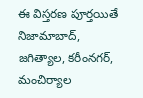ఈ విస్తరణ పూర్తయితే నిజామాబాద్, జగిత్యాల, కరీంనగర్, మంచిర్యాల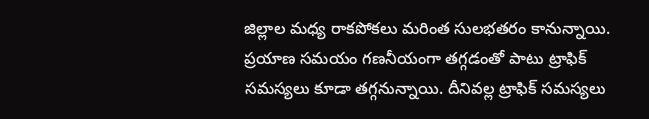జిల్లాల మధ్య రాకపోకలు మరింత సులభతరం కానున్నాయి. ప్రయాణ సమయం గణనీయంగా తగ్గడంతో పాటు ట్రాఫిక్ సమస్యలు కూడా తగ్గనున్నాయి. దీనివల్ల ట్రాఫిక్ సమస్యలు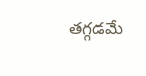తగ్గడమే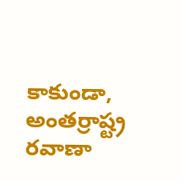కాకుండా, అంతర్రాష్ట్ర రవాణా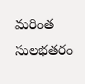మరింత సులభతరం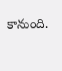కానుంది.